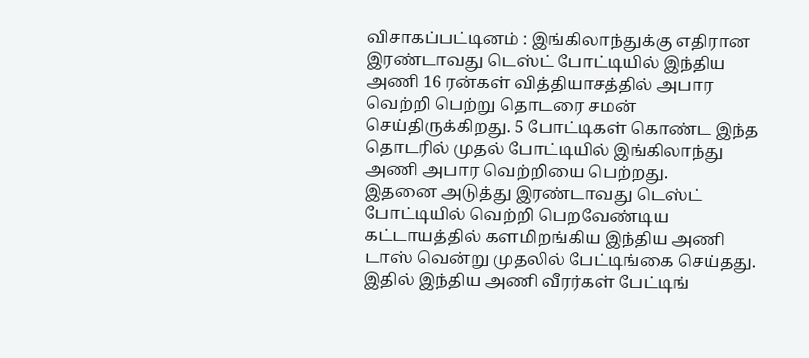விசாகப்பட்டினம் : இங்கிலாந்துக்கு எதிரான இரண்டாவது டெஸ்ட் போட்டியில் இந்திய அணி 16 ரன்கள் வித்தியாசத்தில் அபார வெற்றி பெற்று தொடரை சமன் செய்திருக்கிறது. 5 போட்டிகள் கொண்ட இந்த தொடரில் முதல் போட்டியில் இங்கிலாந்து அணி அபார வெற்றியை பெற்றது.
இதனை அடுத்து இரண்டாவது டெஸ்ட் போட்டியில் வெற்றி பெறவேண்டிய கட்டாயத்தில் களமிறங்கிய இந்திய அணி டாஸ் வென்று முதலில் பேட்டிங்கை செய்தது. இதில் இந்திய அணி வீரர்கள் பேட்டிங்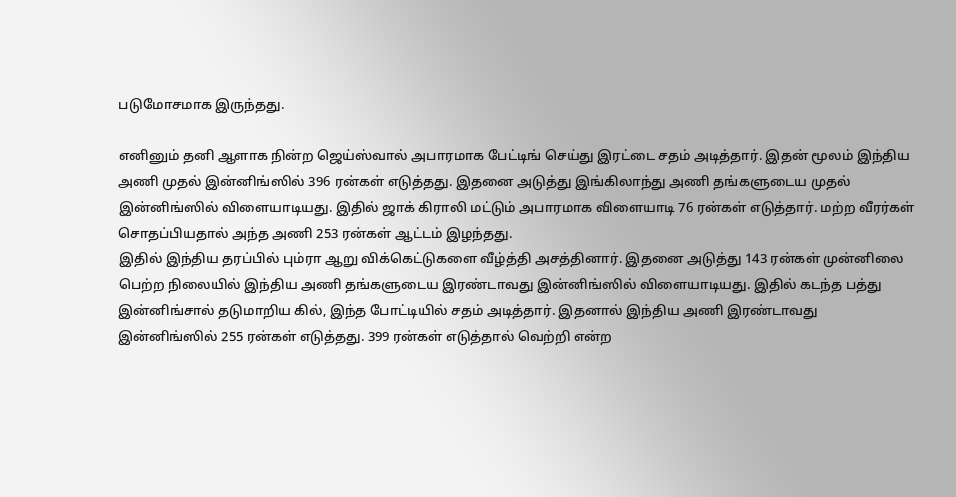படுமோசமாக இருந்தது.

எனினும் தனி ஆளாக நின்ற ஜெய்ஸ்வால் அபாரமாக பேட்டிங் செய்து இரட்டை சதம் அடித்தார். இதன் மூலம் இந்திய அணி முதல் இன்னிங்ஸில் 396 ரன்கள் எடுத்தது. இதனை அடுத்து இங்கிலாந்து அணி தங்களுடைய முதல் இன்னிங்ஸில் விளையாடியது. இதில் ஜாக் கிராலி மட்டும் அபாரமாக விளையாடி 76 ரன்கள் எடுத்தார். மற்ற வீரர்கள் சொதப்பியதால் அந்த அணி 253 ரன்கள் ஆட்டம் இழந்தது.
இதில் இந்திய தரப்பில் பும்ரா ஆறு விக்கெட்டுகளை வீழ்த்தி அசத்தினார். இதனை அடுத்து 143 ரன்கள் முன்னிலை பெற்ற நிலையில் இந்திய அணி தங்களுடைய இரண்டாவது இன்னிங்ஸில் விளையாடியது. இதில் கடந்த பத்து இன்னிங்சால் தடுமாறிய கில், இந்த போட்டியில் சதம் அடித்தார். இதனால் இந்திய அணி இரண்டாவது இன்னிங்ஸில் 255 ரன்கள் எடுத்தது. 399 ரன்கள் எடுத்தால் வெற்றி என்ற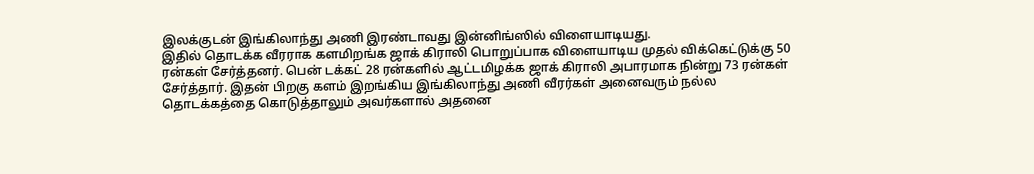இலக்குடன் இங்கிலாந்து அணி இரண்டாவது இன்னிங்ஸில் விளையாடியது.
இதில் தொடக்க வீரராக களமிறங்க ஜாக் கிராலி பொறுப்பாக விளையாடிய முதல் விக்கெட்டுக்கு 50 ரன்கள் சேர்த்தனர். பென் டக்கட் 28 ரன்களில் ஆட்டமிழக்க ஜாக் கிராலி அபாரமாக நின்று 73 ரன்கள் சேர்த்தார். இதன் பிறகு களம் இறங்கிய இங்கிலாந்து அணி வீரர்கள் அனைவரும் நல்ல தொடக்கத்தை கொடுத்தாலும் அவர்களால் அதனை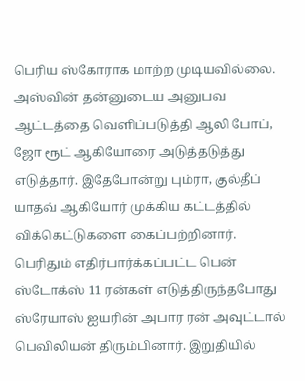பெரிய ஸ்கோராக மாற்ற முடியவில்லை.
அஸ்வின் தன்னுடைய அனுபவ ஆட்டத்தை வெளிப்படுத்தி ஆலி போப், ஜோ ரூட் ஆகியோரை அடுத்தடுத்து எடுத்தார். இதேபோன்று பும்ரா, குல்தீப் யாதவ் ஆகியோர் முக்கிய கட்டத்தில் விக்கெட்டுகளை கைப்பற்றினார். பெரிதும் எதிர்பார்க்கப்பட்ட பென் ஸ்டோக்ஸ் 11 ரன்கள் எடுத்திருந்தபோது ஸ்ரேயாஸ் ஐயரின் அபார ரன் அவுட்டால் பெவிலியன் திரும்பினார். இறுதியில்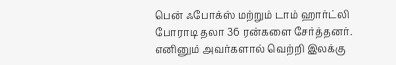பென் ஃபோக்ஸ் மற்றும் டாம் ஹார்ட்லி போராடி தலா 36 ரன்களை சேர்த்தனர்.
எனினும் அவர்களால் வெற்றி இலக்கு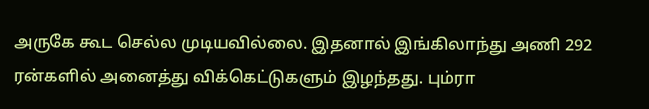அருகே கூட செல்ல முடியவில்லை. இதனால் இங்கிலாந்து அணி 292 ரன்களில் அனைத்து விக்கெட்டுகளும் இழந்தது. பும்ரா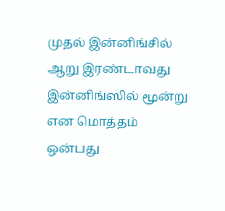முதல் இன்னிங்சில் ஆறு இரண்டாவது இன்னிங்ஸில் மூன்று என மொத்தம் ஒன்பது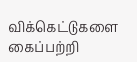விக்கெட்டுகளை கைப்பற்றி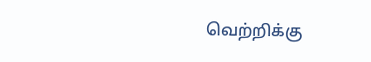வெற்றிக்கு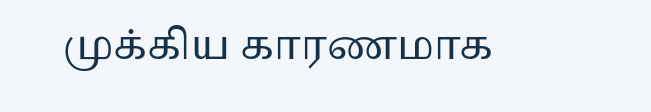முக்கிய காரணமாக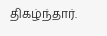திகழ்ந்தார்.